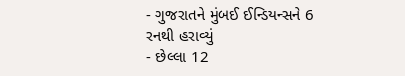- ગુજરાતને મુંબઈ ઈન્ડિયન્સને 6 રનથી હરાવ્યું
- છેલ્લા 12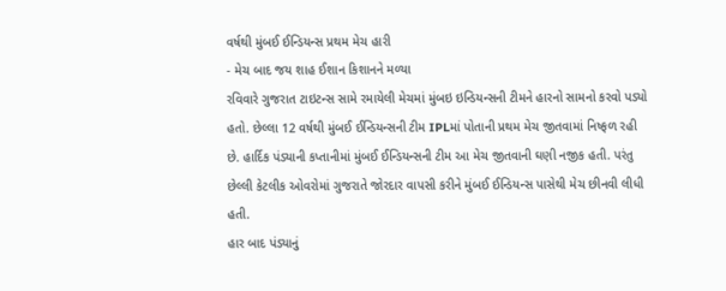વર્ષથી મુંબઈ ઈન્ડિયન્સ પ્રથમ મેચ હારી
- મેચ બાદ જય શાહ ઈશાન કિશાનને મળ્યા
રવિવારે ગુજરાત ટાઇટન્સ સામે રમાયેલી મેચમાં મુંબઇ ઇન્ડિયન્સની ટીમને હારનો સામનો કરવો પડ્યો હતો. છેલ્લા 12 વર્ષથી મુંબઈ ઈન્ડિયન્સની ટીમ IPLમાં પોતાની પ્રથમ મેચ જીતવામાં નિષ્ફળ રહી છે. હાર્દિક પંડ્યાની કપ્તાનીમાં મુંબઈ ઈન્ડિયન્સની ટીમ આ મેચ જીતવાની ઘણી નજીક હતી. પરંતુ છેલ્લી કેટલીક ઓવરોમાં ગુજરાતે જોરદાર વાપસી કરીને મુંબઈ ઈન્ડિયન્સ પાસેથી મેચ છીનવી લીધી હતી.
હાર બાદ પંડ્યાનું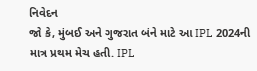નિવેદન
જો કે, મુંબઈ અને ગુજરાત બંને માટે આ IPL 2024ની માત્ર પ્રથમ મેચ હતી. IPL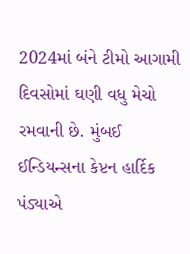2024માં બંને ટીમો આગામી દિવસોમાં ઘણી વધુ મેચો રમવાની છે. મુંબઈ ઈન્ડિયન્સના કેપ્ટન હાર્દિક પંડ્યાએ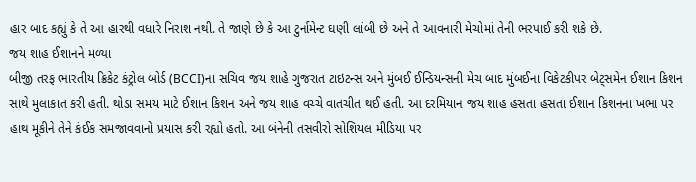હાર બાદ કહ્યું કે તે આ હારથી વધારે નિરાશ નથી. તે જાણે છે કે આ ટુર્નામેન્ટ ઘણી લાંબી છે અને તે આવનારી મેચોમાં તેની ભરપાઈ કરી શકે છે.
જય શાહ ઈશાનને મળ્યા
બીજી તરફ ભારતીય ક્રિકેટ કંટ્રોલ બોર્ડ (BCCI)ના સચિવ જય શાહે ગુજરાત ટાઇટન્સ અને મુંબઈ ઈન્ડિયન્સની મેચ બાદ મુંબઈના વિકેટકીપર બેટ્સમેન ઈશાન કિશન સાથે મુલાકાત કરી હતી. થોડા સમય માટે ઈશાન કિશન અને જય શાહ વચ્ચે વાતચીત થઈ હતી. આ દરમિયાન જય શાહ હસતા હસતા ઈશાન કિશનના ખભા પર હાથ મૂકીને તેને કંઈક સમજાવવાનો પ્રયાસ કરી રહ્યો હતો. આ બંનેની તસવીરો સોશિયલ મીડિયા પર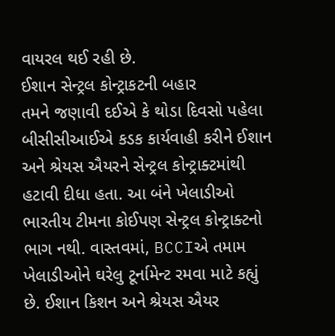વાયરલ થઈ રહી છે.
ઈશાન સેન્ટ્રલ કોન્ટ્રાકટની બહાર
તમને જણાવી દઈએ કે થોડા દિવસો પહેલા બીસીસીઆઈએ કડક કાર્યવાહી કરીને ઈશાન અને શ્રેયસ ઐયરને સેન્ટ્રલ કોન્ટ્રાક્ટમાંથી હટાવી દીધા હતા. આ બંને ખેલાડીઓ ભારતીય ટીમના કોઈપણ સેન્ટ્રલ કોન્ટ્રાક્ટનો ભાગ નથી. વાસ્તવમાં, BCCIએ તમામ ખેલાડીઓને ઘરેલુ ટૂર્નામેન્ટ રમવા માટે કહ્યું છે. ઈશાન કિશન અને શ્રેયસ ઐયર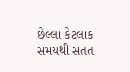છેલ્લા કેટલાક સમયથી સતત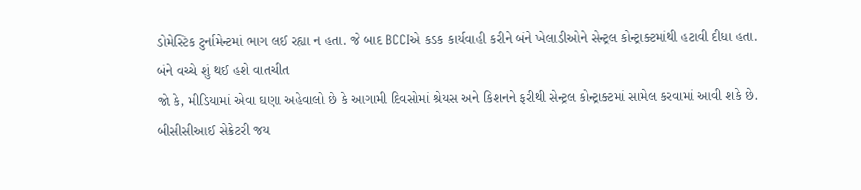ડોમેસ્ટિક ટુર્નામેન્ટમાં ભાગ લઈ રહ્યા ન હતા. જે બાદ BCCIએ કડક કાર્યવાહી કરીને બંને ખેલાડીઓને સેન્ટ્રલ કોન્ટ્રાક્ટમાંથી હટાવી દીધા હતા.
બંને વચ્ચે શું થઈ હશે વાતચીત
જો કે, મીડિયામાં એવા ઘણા અહેવાલો છે કે આગામી દિવસોમાં શ્રેયસ અને કિશનને ફરીથી સેન્ટ્રલ કોન્ટ્રાક્ટમાં સામેલ કરવામાં આવી શકે છે. બીસીસીઆઈ સેક્રેટરી જય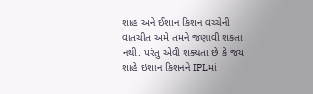શાહ અને ઈશાન કિશન વચ્ચેની વાતચીત અમે તમને જણાવી શકતા નથી. પરંતુ એવી શક્યતા છે કે જય શાહે ઇશાન કિશનને IPLમાં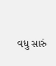વધુ સારું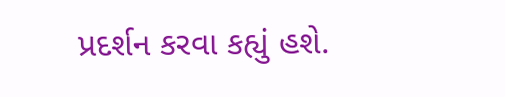પ્રદર્શન કરવા કહ્યું હશે.